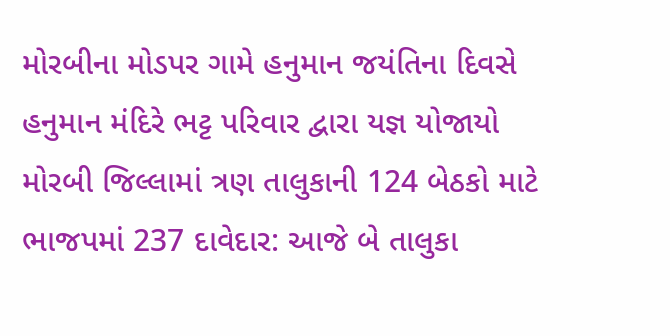મોરબીના મોડપર ગામે હનુમાન જયંતિના દિવસે હનુમાન મંદિરે ભટ્ટ પરિવાર દ્વારા યજ્ઞ યોજાયો મોરબી જિલ્લામાં ત્રણ તાલુકાની 124 બેઠકો માટે ભાજપમાં 237 દાવેદાર: આજે બે તાલુકા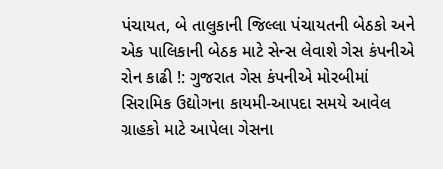પંચાયત, બે તાલુકાની જિલ્લા પંચાયતની બેઠકો અને એક પાલિકાની બેઠક માટે સેન્સ લેવાશે ગેસ કંપનીએ રોન કાઢી !: ગુજરાત ગેસ કંપનીએ મોરબીમાં સિરામિક ઉદ્યોગના કાયમી-આપદા સમયે આવેલ ગ્રાહકો માટે આપેલા ગેસના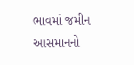ભાવમાં જમીન આસમાનનો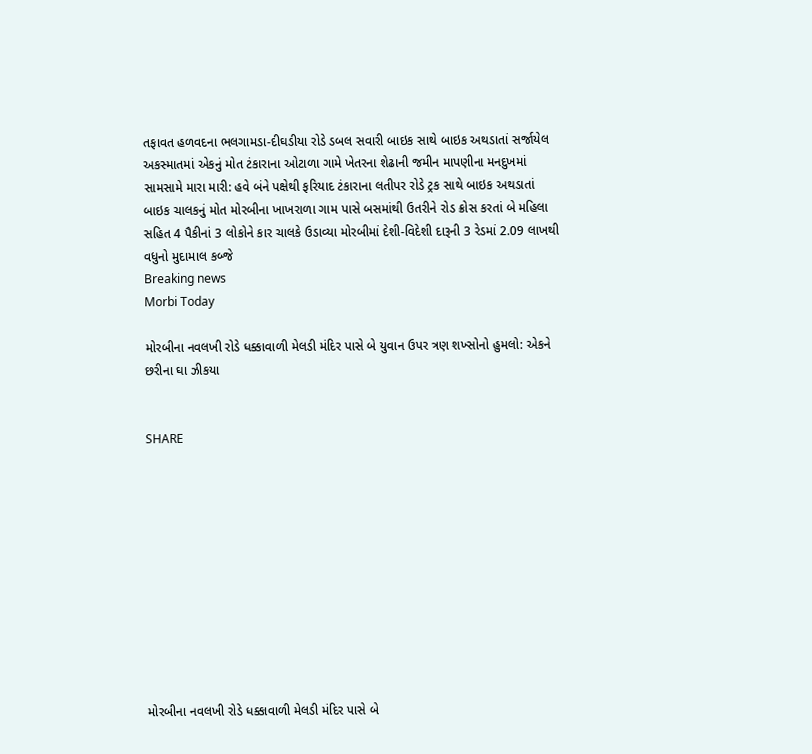તફાવત હળવદના ભલગામડા-દીઘડીયા રોડે ડબલ સવારી બાઇક સાથે બાઇક અથડાતાં સર્જાયેલ અકસ્માતમાં એકનું મોત ટંકારાના ઓટાળા ગામે ખેતરના શેઢાની જમીન માપણીના મનદુખમાં સામસામે મારા મારી: હવે બંને પક્ષેથી ફરિયાદ ટંકારાના લતીપર રોડે ટ્રક સાથે બાઇક અથડાતાં બાઇક ચાલકનું મોત મોરબીના ખાખરાળા ગામ પાસે બસમાંથી ઉતરીને રોડ ક્રોસ કરતાં બે મહિલા સહિત 4 પૈકીનાં 3 લોકોને કાર ચાલકે ઉડાવ્યા મોરબીમાં દેશી-વિદેશી દારૂની 3 રેડમાં 2.09 લાખથી વધુનો મુદામાલ કબ્જે
Breaking news
Morbi Today

મોરબીના નવલખી રોડે ધક્કાવાળી મેલડી મંદિર પાસે બે યુવાન ઉપર ત્રણ શખ્સોનો હુમલો: એકને છરીના ઘા ઝીકયા


SHARE











મોરબીના નવલખી રોડે ધક્કાવાળી મેલડી મંદિર પાસે બે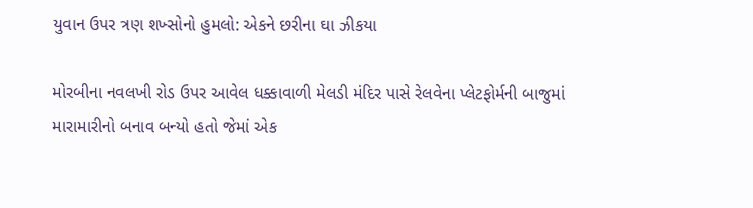યુવાન ઉપર ત્રણ શખ્સોનો હુમલો: એકને છરીના ઘા ઝીકયા

મોરબીના નવલખી રોડ ઉપર આવેલ ધક્કાવાળી મેલડી મંદિર પાસે રેલવેના પ્લેટફોર્મની બાજુમાં મારામારીનો બનાવ બન્યો હતો જેમાં એક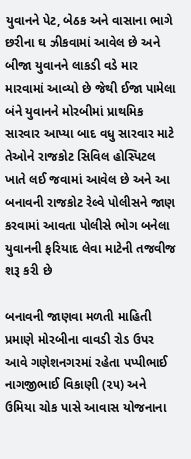યુવાનને પેટ, બેઠક અને વાસાના ભાગે છરીના ઘ ઝીકવામાં આવેલ છે અને બીજા યુવાનને લાકડી વડે માર મારવામાં આવ્યો છે જેથી ઈજા પામેલા બંને યુવાનને મોરબીમાં પ્રાથમિક સારવાર આપ્યા બાદ વધુ સારવાર માટે તેઓને રાજકોટ સિવિલ હોસ્પિટલ ખાતે લઈ જવામાં આવેલ છે અને આ બનાવની રાજકોટ રેલ્વે પોલીસને જાણ કરવામાં આવતા પોલીસે ભોગ બનેલા યુવાનની ફરિયાદ લેવા માટેની તજવીજ શરૂ કરી છે

બનાવની જાણવા મળતી માહિતી પ્રમાણે મોરબીના વાવડી રોડ ઉપર આવે ગણેશનગરમાં રહેતા પપ્પીભાઈ નાગજીભાઈ વિકાણી (૨૫) અને ઉમિયા ચોક પાસે આવાસ યોજનાના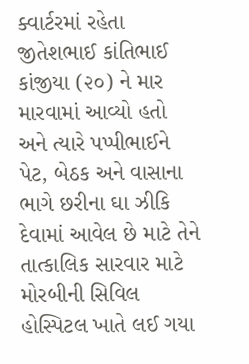ક્વાર્ટરમાં રહેતા જીતેશભાઈ કાંતિભાઈ કાંજીયા (૨૦) ને માર મારવામાં આવ્યો હતો અને ત્યારે પપ્પીભાઈને પેટ, બેઠક અને વાસાના ભાગે છરીના ઘા ઝીકિ દેવામાં આવેલ છે માટે તેને તાત્કાલિક સારવાર માટે મોરબીની સિવિલ હોસ્પિટલ ખાતે લઈ ગયા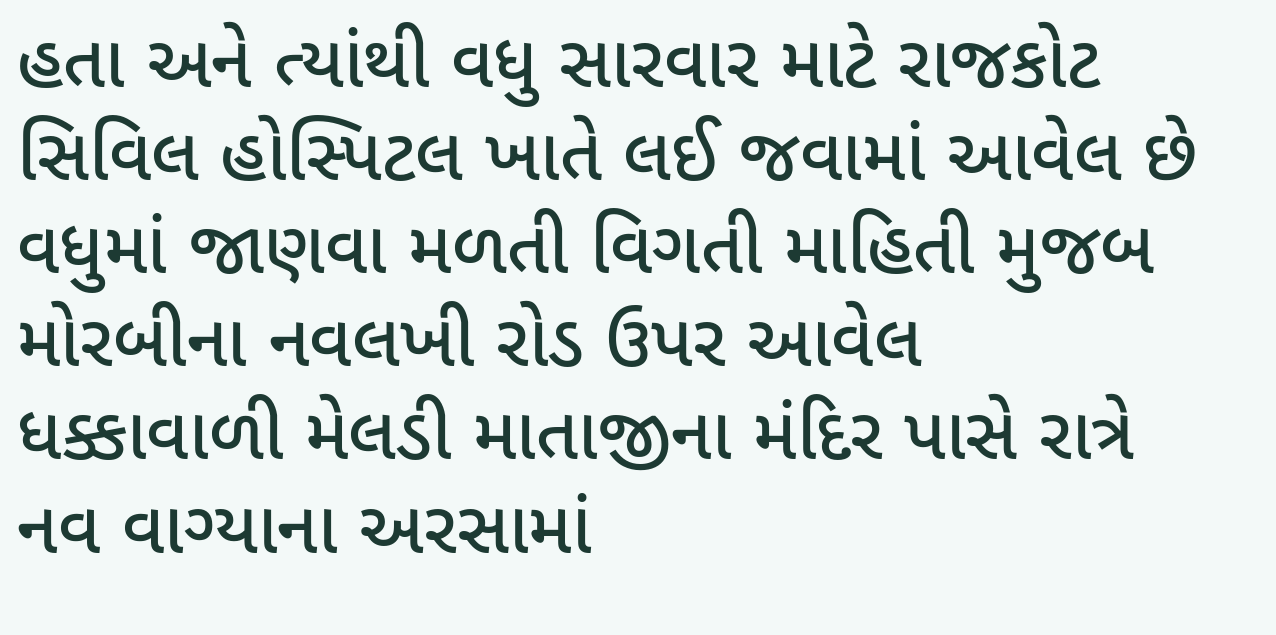હતા અને ત્યાંથી વધુ સારવાર માટે રાજકોટ સિવિલ હોસ્પિટલ ખાતે લઈ જવામાં આવેલ છે વધુમાં જાણવા મળતી વિગતી માહિતી મુજબ મોરબીના નવલખી રોડ ઉપર આવેલ ધક્કાવાળી મેલડી માતાજીના મંદિર પાસે રાત્રે નવ વાગ્યાના અરસામાં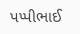પપ્પીભાઈ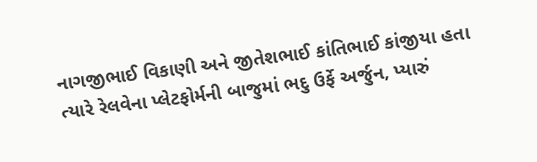નાગજીભાઈ વિકાણી અને જીતેશભાઈ કાંતિભાઈ કાંજીયા હતા ત્યારે રેલવેના પ્લેટફોર્મની બાજુમાં ભદુ ઉર્ફે અર્જુન, પ્યારું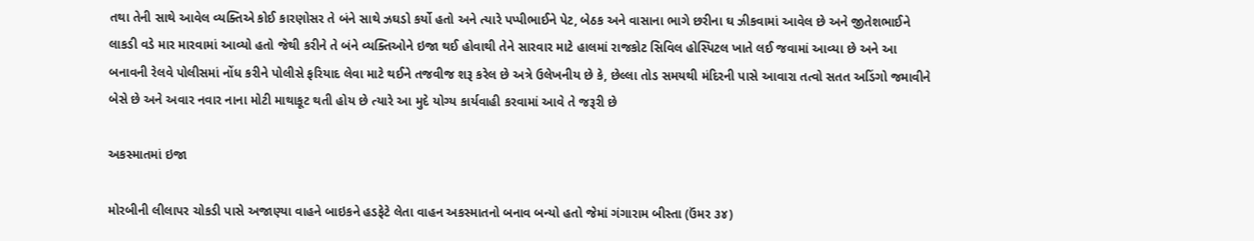તથા તેની સાથે આવેલ વ્યક્તિએ કોઈ કારણોસર તે બંને સાથે ઝઘડો કર્યો હતો અને ત્યારે પપ્પીભાઈને પેટ, બેઠક અને વાસાના ભાગે છરીના ઘ ઝીકવામાં આવેલ છે અને જીતેશભાઈને લાકડી વડે માર મારવામાં આવ્યો હતો જેથી કરીને તે બંને વ્યક્તિઓને ઇજા થઈ હોવાથી તેને સારવાર માટે હાલમાં રાજકોટ સિવિલ હોસ્પિટલ ખાતે લઈ જવામાં આવ્યા છે અને આ બનાવની રેલવે પોલીસમાં નોંધ કરીને પોલીસે ફરિયાદ લેવા માટે થઈને તજવીજ શરૂ કરેલ છે અત્રે ઉલેખનીય છે કે, છેલ્લા તોડ સમયથી મંદિરની પાસે આવારા તત્વો સતત અડિંગો જમાવીને બેસે છે અને અવાર નવાર નાના મોટી માથાકૂટ થતી હોય છે ત્યારે આ મુદે યોગ્ય કાર્યવાહી કરવામાં આવે તે જરૂરી છે

અકસ્માતમાં ઇજા

મોરબીની લીલાપર ચોકડી પાસે અજાણ્યા વાહને બાઇકને હડફેટે લેતા વાહન અકસ્માતનો બનાવ બન્યો હતો જેમાં ગંગારામ બીસ્તા (ઉંમર ૩૪)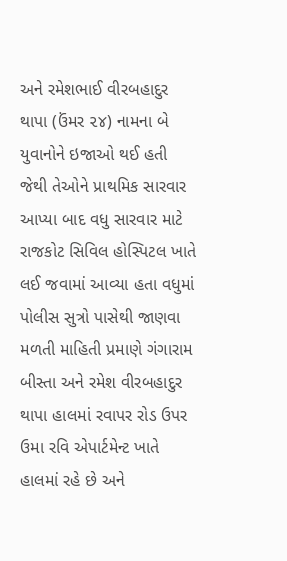અને રમેશભાઈ વીરબહાદુર થાપા (ઉંમર ૨૪) નામના બે યુવાનોને ઇજાઓ થઈ હતી જેથી તેઓને પ્રાથમિક સારવાર આપ્યા બાદ વધુ સારવાર માટે રાજકોટ સિવિલ હોસ્પિટલ ખાતે લઈ જવામાં આવ્યા હતા વધુમાં પોલીસ સુત્રો પાસેથી જાણવા મળતી માહિતી પ્રમાણે ગંગારામ બીસ્તા અને રમેશ વીરબહાદુર થાપા હાલમાં રવાપર રોડ ઉપર ઉમા રવિ એપાર્ટમેન્ટ ખાતે હાલમાં રહે છે અને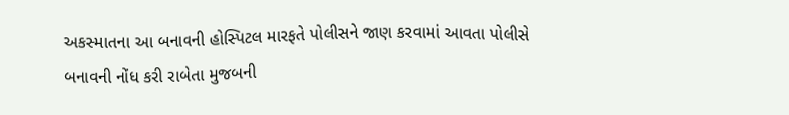અકસ્માતના આ બનાવની હોસ્પિટલ મારફતે પોલીસને જાણ કરવામાં આવતા પોલીસે બનાવની નોંધ કરી રાબેતા મુજબની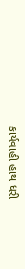કાર્યવાહી હાથ ધરી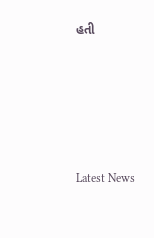હતી






Latest News